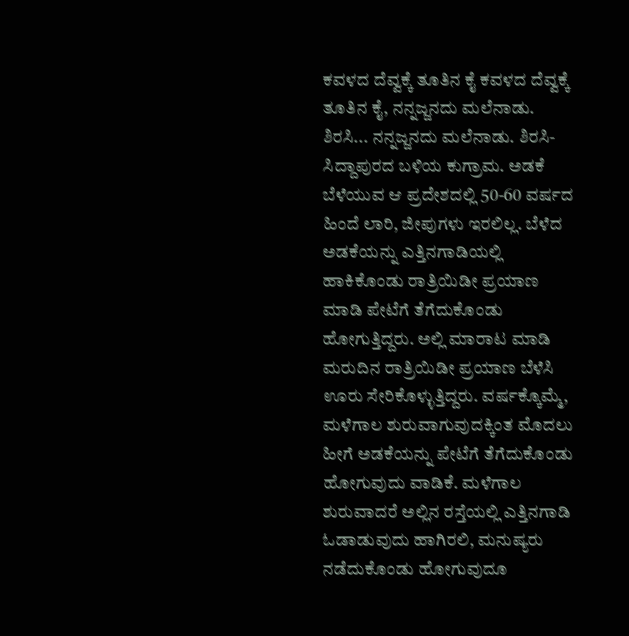ಕವಳದ ದೆವ್ವಕ್ಕೆ ತೂತಿನ ಕೈ ಕವಳದ ದೆವ್ವಕ್ಕೆ ತೂತಿನ ಕೈ, ನನ್ನಜ್ಜನದು ಮಲೆನಾಡು. ಶಿರಸಿ... ನನ್ನಜ್ಜನದು ಮಲೆನಾಡು. ಶಿರಸಿ-ಸಿದ್ದಾಪುರದ ಬಳಿಯ ಕುಗ್ರಾಮ. ಅಡಕೆ ಬೆಳೆಯುವ ಆ ಪ್ರದೇಶದಲ್ಲಿ 50-60 ವರ್ಷದ ಹಿಂದೆ ಲಾರಿ, ಜೀಪುಗಳು ಇರಲಿಲ್ಲ. ಬೆಳೆದ ಅಡಕೆಯನ್ನು ಎತ್ತಿನಗಾಡಿಯಲ್ಲಿ ಹಾಕಿಕೊಂಡು ರಾತ್ರಿಯಿಡೀ ಪ್ರಯಾಣ ಮಾಡಿ ಪೇಟೆಗೆ ತೆಗೆದುಕೊಂಡು ಹೋಗುತ್ತಿದ್ದರು. ಅಲ್ಲಿ ಮಾರಾಟ ಮಾಡಿ ಮರುದಿನ ರಾತ್ರಿಯಿಡೀ ಪ್ರಯಾಣ ಬೆಳೆಸಿ ಊರು ಸೇರಿಕೊಳ್ಳುತ್ತಿದ್ದರು. ವರ್ಷಕ್ಕೊಮ್ಮೆ, ಮಳೆಗಾಲ ಶುರುವಾಗುವುದಕ್ಕಿಂತ ಮೊದಲು ಹೀಗೆ ಅಡಕೆಯನ್ನು ಪೇಟೆಗೆ ತೆಗೆದುಕೊಂಡು ಹೋಗುವುದು ವಾಡಿಕೆ. ಮಳೆಗಾಲ ಶುರುವಾದರೆ ಅಲ್ಲಿನ ರಸ್ತೆಯಲ್ಲಿ ಎತ್ತಿನಗಾಡಿ ಓಡಾಡುವುದು ಹಾಗಿರಲಿ, ಮನುಷ್ಯರು ನಡೆದುಕೊಂಡು ಹೋಗುವುದೂ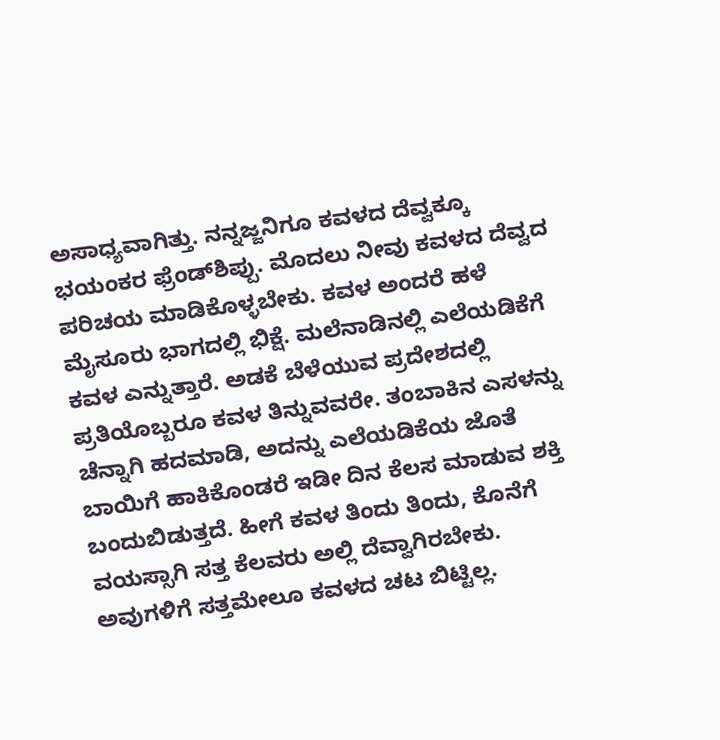ಅಸಾಧ್ಯವಾಗಿತ್ತು. ನನ್ನಜ್ಜನಿಗೂ ಕವಳದ ದೆವ್ವಕ್ಕೂ ಭಯಂಕರ ಫ್ರೆಂಡ್‌ಶಿಪ್ಪು. ಮೊದಲು ನೀವು ಕವಳದ ದೆವ್ವದ ಪರಿಚಯ ಮಾಡಿಕೊಳ್ಳಬೇಕು. ಕವಳ ಅಂದರೆ ಹಳೆ ಮೈಸೂರು ಭಾಗದಲ್ಲಿ ಭಿಕ್ಷೆ. ಮಲೆನಾಡಿನಲ್ಲಿ ಎಲೆಯಡಿಕೆಗೆ ಕವಳ ಎನ್ನುತ್ತಾರೆ. ಅಡಕೆ ಬೆಳೆಯುವ ಪ್ರದೇಶದಲ್ಲಿ ಪ್ರತಿಯೊಬ್ಬರೂ ಕವಳ ತಿನ್ನುವವರೇ. ತಂಬಾಕಿನ ಎಸಳನ್ನು ಚೆನ್ನಾಗಿ ಹದಮಾಡಿ, ಅದನ್ನು ಎಲೆಯಡಿಕೆಯ ಜೊತೆ ಬಾಯಿಗೆ ಹಾಕಿಕೊಂಡರೆ ಇಡೀ ದಿನ ಕೆಲಸ ಮಾಡುವ ಶಕ್ತಿ ಬಂದುಬಿಡುತ್ತದೆ. ಹೀಗೆ ಕವಳ ತಿಂದು ತಿಂದು, ಕೊನೆಗೆ ವಯಸ್ಸಾಗಿ ಸತ್ತ ಕೆಲವರು ಅಲ್ಲಿ ದೆವ್ವಾಗಿರಬೇಕು. ಅವುಗಳಿಗೆ ಸತ್ತಮೇಲೂ ಕವಳದ ಚಟ ಬಿಟ್ಟಿಲ್ಲ.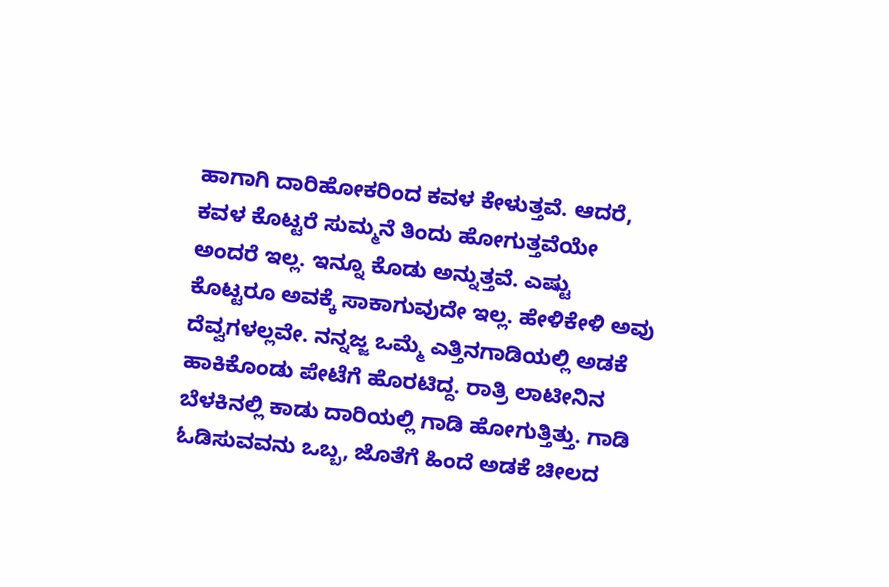ಹಾಗಾಗಿ ದಾರಿಹೋಕರಿಂದ ಕವಳ ಕೇಳುತ್ತವೆ. ಆದರೆ, ಕವಳ ಕೊಟ್ಟರೆ ಸುಮ್ಮನೆ ತಿಂದು ಹೋಗುತ್ತವೆಯೇ ಅಂದರೆ ಇಲ್ಲ. ಇನ್ನೂ ಕೊಡು ಅನ್ನುತ್ತವೆ. ಎಷ್ಟು ಕೊಟ್ಟರೂ ಅವಕ್ಕೆ ಸಾಕಾಗುವುದೇ ಇಲ್ಲ. ಹೇಳಿಕೇಳಿ ಅವು ದೆವ್ವಗಳಲ್ಲವೇ. ನನ್ನಜ್ಜ ಒಮ್ಮೆ ಎತ್ತಿನಗಾಡಿಯಲ್ಲಿ ಅಡಕೆ ಹಾಕಿಕೊಂಡು ಪೇಟೆಗೆ ಹೊರಟಿದ್ದ. ರಾತ್ರಿ ಲಾಟೀನಿನ ಬೆಳಕಿನಲ್ಲಿ ಕಾಡು ದಾರಿಯಲ್ಲಿ ಗಾಡಿ ಹೋಗುತ್ತಿತ್ತು. ಗಾಡಿ ಓಡಿಸುವವನು ಒಬ್ಬ, ಜೊತೆಗೆ ಹಿಂದೆ ಅಡಕೆ ಚೀಲದ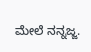ಮೇಲೆ ನನ್ನಜ್ಜ.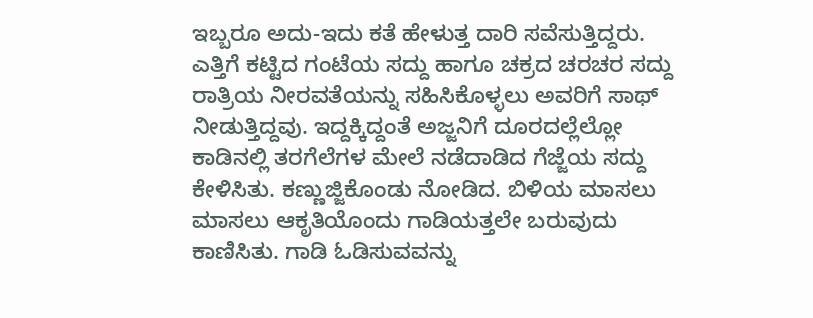ಇಬ್ಬರೂ ಅದು-ಇದು ಕತೆ ಹೇಳುತ್ತ ದಾರಿ ಸವೆಸುತ್ತಿದ್ದರು. ಎತ್ತಿಗೆ ಕಟ್ಟಿದ ಗಂಟೆಯ ಸದ್ದು ಹಾಗೂ ಚಕ್ರದ ಚರಚರ ಸದ್ದು ರಾತ್ರಿಯ ನೀರವತೆಯನ್ನು ಸಹಿಸಿಕೊಳ್ಳಲು ಅವರಿಗೆ ಸಾಥ್ ನೀಡುತ್ತಿದ್ದವು. ಇದ್ದಕ್ಕಿದ್ದಂತೆ ಅಜ್ಜನಿಗೆ ದೂರದಲ್ಲೆಲ್ಲೋ ಕಾಡಿನಲ್ಲಿ ತರಗೆಲೆಗಳ ಮೇಲೆ ನಡೆದಾಡಿದ ಗೆಜ್ಜೆಯ ಸದ್ದು ಕೇಳಿಸಿತು. ಕಣ್ಣುಜ್ಜಿಕೊಂಡು ನೋಡಿದ. ಬಿಳಿಯ ಮಾಸಲು ಮಾಸಲು ಆಕೃತಿಯೊಂದು ಗಾಡಿಯತ್ತಲೇ ಬರುವುದು ಕಾಣಿಸಿತು. ಗಾಡಿ ಓಡಿಸುವವನ್ನು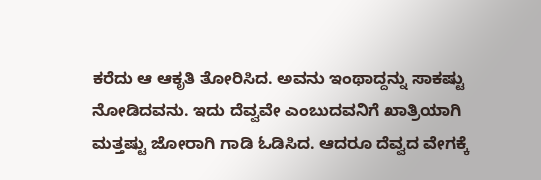ಕರೆದು ಆ ಆಕೃತಿ ತೋರಿಸಿದ. ಅವನು ಇಂಥಾದ್ದನ್ನು ಸಾಕಷ್ಟು ನೋಡಿದವನು. ಇದು ದೆವ್ವವೇ ಎಂಬುದವನಿಗೆ ಖಾತ್ರಿಯಾಗಿ ಮತ್ತಷ್ಟು ಜೋರಾಗಿ ಗಾಡಿ ಓಡಿಸಿದ. ಆದರೂ ದೆವ್ವದ ವೇಗಕ್ಕೆ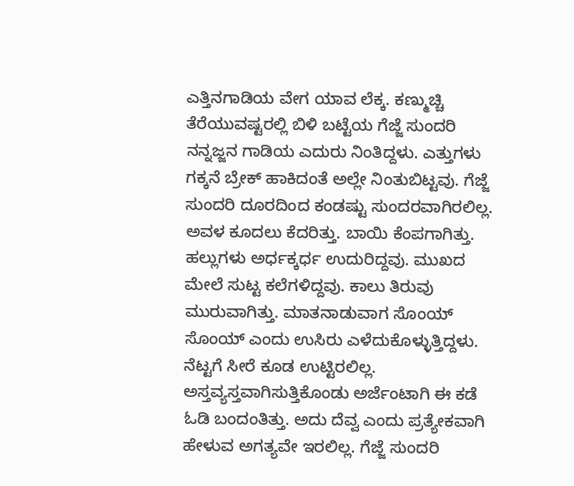ಎತ್ತಿನಗಾಡಿಯ ವೇಗ ಯಾವ ಲೆಕ್ಕ. ಕಣ್ಮುಚ್ಚಿ ತೆರೆಯುವಷ್ಟರಲ್ಲಿ ಬಿಳಿ ಬಟ್ಟೆಯ ಗೆಜ್ಜೆ ಸುಂದರಿ ನನ್ನಜ್ಜನ ಗಾಡಿಯ ಎದುರು ನಿಂತಿದ್ದಳು. ಎತ್ತುಗಳು ಗಕ್ಕನೆ ಬ್ರೇಕ್ ಹಾಕಿದಂತೆ ಅಲ್ಲೇ ನಿಂತುಬಿಟ್ಟವು. ಗೆಜ್ಜೆ ಸುಂದರಿ ದೂರದಿಂದ ಕಂಡಷ್ಟು ಸುಂದರವಾಗಿರಲಿಲ್ಲ. ಅವಳ ಕೂದಲು ಕೆದರಿತ್ತು. ಬಾಯಿ ಕೆಂಪಗಾಗಿತ್ತು. ಹಲ್ಲುಗಳು ಅರ್ಧಕ್ಕರ್ಧ ಉದುರಿದ್ದವು. ಮುಖದ ಮೇಲೆ ಸುಟ್ಟ ಕಲೆಗಳಿದ್ದವು. ಕಾಲು ತಿರುವು ಮುರುವಾಗಿತ್ತು. ಮಾತನಾಡುವಾಗ ಸೊಂಯ್ ಸೊಂಯ್ ಎಂದು ಉಸಿರು ಎಳೆದುಕೊಳ್ಳುತ್ತಿದ್ದಳು. ನೆಟ್ಟಗೆ ಸೀರೆ ಕೂಡ ಉಟ್ಟಿರಲಿಲ್ಲ. ಅಸ್ತವ್ಯಸ್ತವಾಗಿಸುತ್ತಿಕೊಂಡು ಅರ್ಜೆಂಟಾಗಿ ಈ ಕಡೆ ಓಡಿ ಬಂದಂತಿತ್ತು. ಅದು ದೆವ್ವ ಎಂದು ಪ್ರತ್ಯೇಕವಾಗಿ ಹೇಳುವ ಅಗತ್ಯವೇ ಇರಲಿಲ್ಲ. ಗೆಜ್ಜೆ ಸುಂದರಿ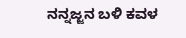ನನ್ನಜ್ಜನ ಬಳಿ ಕವಳ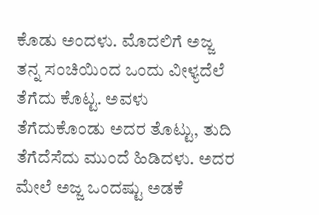ಕೊಡು ಅಂದಳು. ಮೊದಲಿಗೆ ಅಜ್ಜ ತನ್ನ ಸಂಚಿಯಿಂದ ಒಂದು ವೀಳ್ಯದೆಲೆ ತೆಗೆದು ಕೊಟ್ಟ. ಅವಳು ತೆಗೆದುಕೊಂಡು ಅದರ ತೊಟ್ಟು, ತುದಿ ತೆಗೆದೆಸೆದು ಮುಂದೆ ಹಿಡಿದಳು. ಅದರ ಮೇಲೆ ಅಜ್ಜ ಒಂದಷ್ಟು ಅಡಕೆ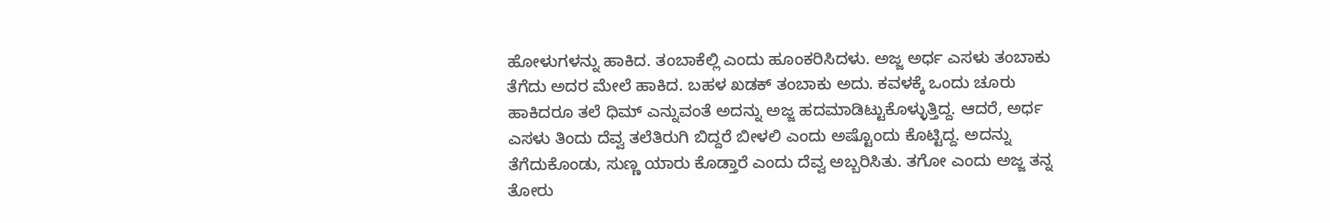ಹೋಳುಗಳನ್ನು ಹಾಕಿದ. ತಂಬಾಕೆಲ್ಲಿ ಎಂದು ಹೂಂಕರಿಸಿದಳು. ಅಜ್ಜ ಅರ್ಧ ಎಸಳು ತಂಬಾಕು ತೆಗೆದು ಅದರ ಮೇಲೆ ಹಾಕಿದ. ಬಹಳ ಖಡಕ್ ತಂಬಾಕು ಅದು. ಕವಳಕ್ಕೆ ಒಂದು ಚೂರು ಹಾಕಿದರೂ ತಲೆ ಧಿಮ್ ಎನ್ನುವಂತೆ ಅದನ್ನು ಅಜ್ಜ ಹದಮಾಡಿಟ್ಟುಕೊಳ್ಳುತ್ತಿದ್ದ. ಆದರೆ, ಅರ್ಧ ಎಸಳು ತಿಂದು ದೆವ್ವ ತಲೆತಿರುಗಿ ಬಿದ್ದರೆ ಬೀಳಲಿ ಎಂದು ಅಷ್ಟೊಂದು ಕೊಟ್ಟಿದ್ದ. ಅದನ್ನು ತೆಗೆದುಕೊಂಡು, ಸುಣ್ಣ ಯಾರು ಕೊಡ್ತಾರೆ ಎಂದು ದೆವ್ವ ಅಬ್ಬರಿಸಿತು. ತಗೋ ಎಂದು ಅಜ್ಜ ತನ್ನ ತೋರು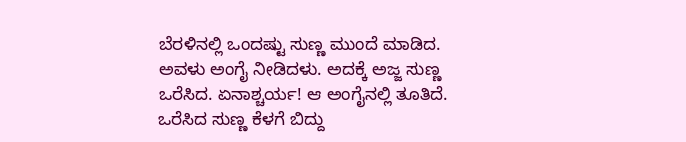ಬೆರಳಿನಲ್ಲಿ ಒಂದಷ್ಟು ಸುಣ್ಣ ಮುಂದೆ ಮಾಡಿದ. ಅವಳು ಅಂಗೈ ನೀಡಿದಳು. ಅದಕ್ಕೆ ಅಜ್ಜ ಸುಣ್ಣ ಒರೆಸಿದ. ಏನಾಶ್ಚರ್ಯ! ಆ ಅಂಗೈನಲ್ಲಿ ತೂತಿದೆ. ಒರೆಸಿದ ಸುಣ್ಣ ಕೆಳಗೆ ಬಿದ್ದು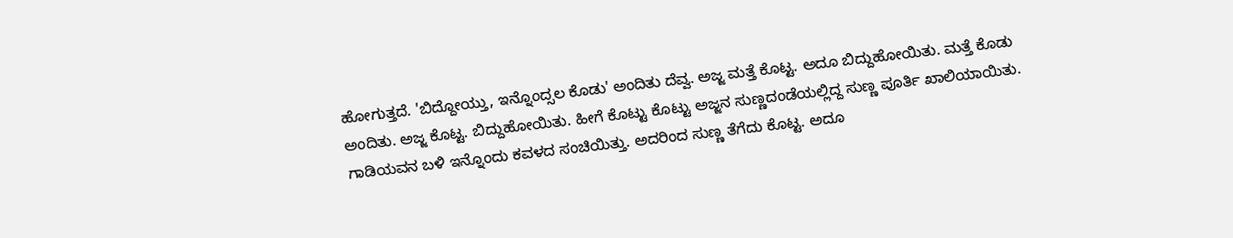ಹೋಗುತ್ತದೆ. 'ಬಿದ್ದೋಯ್ತು, ಇನ್ನೊಂದ್ಸಲ ಕೊಡು' ಅಂದಿತು ದೆವ್ವ. ಅಜ್ಜ ಮತ್ತೆ ಕೊಟ್ಟ. ಅದೂ ಬಿದ್ದುಹೋಯಿತು. ಮತ್ತೆ ಕೊಡು ಅಂದಿತು. ಅಜ್ಜ ಕೊಟ್ಟ. ಬಿದ್ದುಹೋಯಿತು. ಹೀಗೆ ಕೊಟ್ಟು ಕೊಟ್ಟು ಅಜ್ಜನ ಸುಣ್ಣದಂಡೆಯಲ್ಲಿದ್ದ ಸುಣ್ಣ ಪೂರ್ತಿ ಖಾಲಿಯಾಯಿತು. ಗಾಡಿಯವನ ಬಳಿ ಇನ್ನೊಂದು ಕವಳದ ಸಂಚಿಯಿತ್ತು. ಅದರಿಂದ ಸುಣ್ಣ ತೆಗೆದು ಕೊಟ್ಟ. ಅದೂ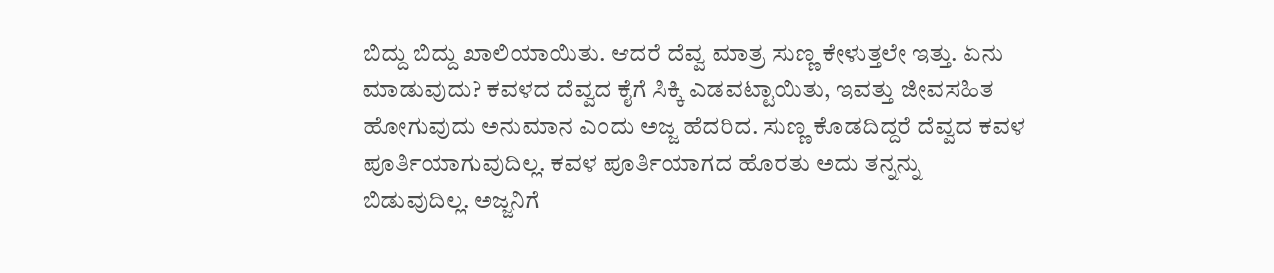ಬಿದ್ದು ಬಿದ್ದು ಖಾಲಿಯಾಯಿತು. ಆದರೆ ದೆವ್ವ ಮಾತ್ರ ಸುಣ್ಣ ಕೇಳುತ್ತಲೇ ಇತ್ತು. ಏನು ಮಾಡುವುದು? ಕವಳದ ದೆವ್ವದ ಕೈಗೆ ಸಿಕ್ಕಿ ಎಡವಟ್ಟಾಯಿತು, ಇವತ್ತು ಜೀವಸಹಿತ ಹೋಗುವುದು ಅನುಮಾನ ಎಂದು ಅಜ್ಜ ಹೆದರಿದ. ಸುಣ್ಣ ಕೊಡದಿದ್ದರೆ ದೆವ್ವದ ಕವಳ ಪೂರ್ತಿಯಾಗುವುದಿಲ್ಲ. ಕವಳ ಪೂರ್ತಿಯಾಗದ ಹೊರತು ಅದು ತನ್ನನ್ನು ಬಿಡುವುದಿಲ್ಲ. ಅಜ್ಜನಿಗೆ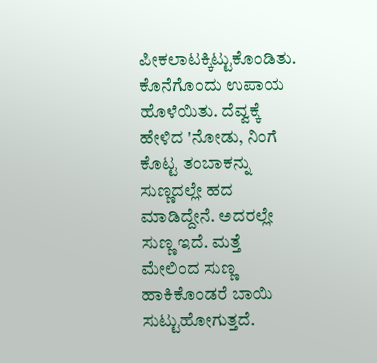ಪೀಕಲಾಟಕ್ಕಿಟ್ಟುಕೊಂಡಿತು. ಕೊನೆಗೊಂದು ಉಪಾಯ ಹೊಳೆಯಿತು. ದೆವ್ವಕ್ಕೆ ಹೇಳಿದ 'ನೋಡು, ನಿಂಗೆ ಕೊಟ್ಟ ತಂಬಾಕನ್ನು ಸುಣ್ಣದಲ್ಲೇ ಹದ ಮಾಡಿದ್ದೇನೆ. ಅದರಲ್ಲೇ ಸುಣ್ಣ ಇದೆ. ಮತ್ತೆ ಮೇಲಿಂದ ಸುಣ್ಣ ಹಾಕಿಕೊಂಡರೆ ಬಾಯಿ ಸುಟ್ಟುಹೋಗುತ್ತದೆ.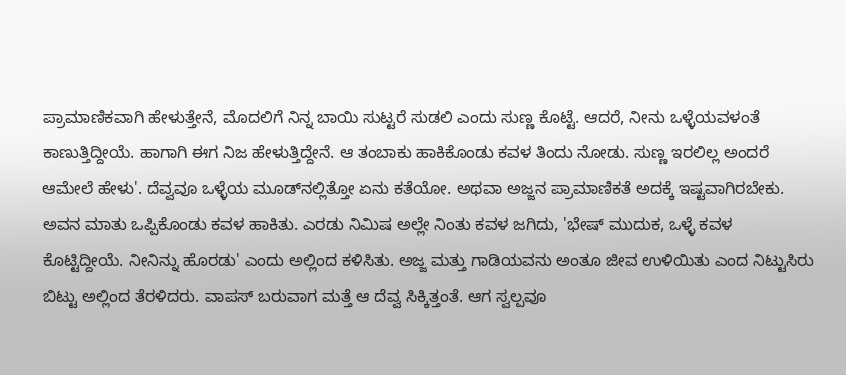ಪ್ರಾಮಾಣಿಕವಾಗಿ ಹೇಳುತ್ತೇನೆ, ಮೊದಲಿಗೆ ನಿನ್ನ ಬಾಯಿ ಸುಟ್ಟರೆ ಸುಡಲಿ ಎಂದು ಸುಣ್ಣ ಕೊಟ್ಟೆ. ಆದರೆ, ನೀನು ಒಳ್ಳೆಯವಳಂತೆ ಕಾಣುತ್ತಿದ್ದೀಯೆ. ಹಾಗಾಗಿ ಈಗ ನಿಜ ಹೇಳುತ್ತಿದ್ದೇನೆ. ಆ ತಂಬಾಕು ಹಾಕಿಕೊಂಡು ಕವಳ ತಿಂದು ನೋಡು. ಸುಣ್ಣ ಇರಲಿಲ್ಲ ಅಂದರೆ ಆಮೇಲೆ ಹೇಳು'. ದೆವ್ವವೂ ಒಳ್ಳೆಯ ಮೂಡ್‌ನಲ್ಲಿತ್ತೋ ಏನು ಕತೆಯೋ. ಅಥವಾ ಅಜ್ಜನ ಪ್ರಾಮಾಣಿಕತೆ ಅದಕ್ಕೆ ಇಷ್ಟವಾಗಿರಬೇಕು. ಅವನ ಮಾತು ಒಪ್ಪಿಕೊಂಡು ಕವಳ ಹಾಕಿತು. ಎರಡು ನಿಮಿಷ ಅಲ್ಲೇ ನಿಂತು ಕವಳ ಜಗಿದು, 'ಭೇಷ್ ಮುದುಕ, ಒಳ್ಳೆ ಕವಳ ಕೊಟ್ಟಿದ್ದೀಯೆ. ನೀನಿನ್ನು ಹೊರಡು' ಎಂದು ಅಲ್ಲಿಂದ ಕಳಿಸಿತು. ಅಜ್ಜ ಮತ್ತು ಗಾಡಿಯವನು ಅಂತೂ ಜೀವ ಉಳಿಯಿತು ಎಂದ ನಿಟ್ಟುಸಿರು ಬಿಟ್ಟು ಅಲ್ಲಿಂದ ತೆರಳಿದರು. ವಾಪಸ್ ಬರುವಾಗ ಮತ್ತೆ ಆ ದೆವ್ವ ಸಿಕ್ಕಿತ್ತಂತೆ. ಆಗ ಸ್ವಲ್ಪವೂ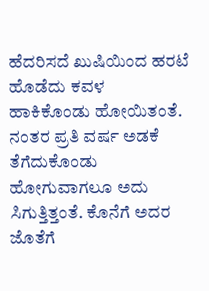ಹೆದರಿಸದೆ ಖುಷಿಯಿಂದ ಹರಟೆ ಹೊಡೆದು ಕವಳ ಹಾಕಿಕೊಂಡು ಹೋಯಿತಂತೆ. ನಂತರ ಪ್ರತಿ ವರ್ಷ ಅಡಕೆ ತೆಗೆದುಕೊಂಡು ಹೋಗುವಾಗಲೂ ಅದು ಸಿಗುತ್ತಿತ್ತಂತೆ. ಕೊನೆಗೆ ಅದರ ಜೊತೆಗೆ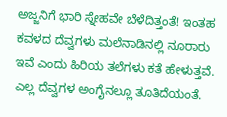ಅಜ್ಜನಿಗೆ ಭಾರಿ ಸ್ನೇಹವೇ ಬೆಳೆದಿತ್ತಂತೆ! ಇಂತಹ ಕವಳದ ದೆವ್ವಗಳು ಮಲೆನಾಡಿನಲ್ಲಿ ನೂರಾರು ಇವೆ ಎಂದು ಹಿರಿಯ ತಲೆಗಳು ಕತೆ ಹೇಳುತ್ತವೆ. ಎಲ್ಲ ದೆವ್ವಗಳ ಅಂಗೈನಲ್ಲೂ ತೂತಿದೆಯಂತೆ.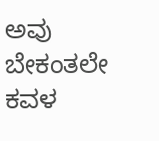ಅವು ಬೇಕಂತಲೇ ಕವಳ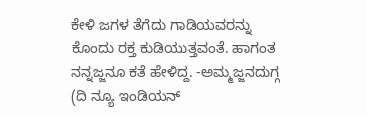ಕೇಳಿ ಜಗಳ ತೆಗೆದು ಗಾಡಿಯವರನ್ನು ಕೊಂದು ರಕ್ತ ಕುಡಿಯುತ್ತವಂತೆ. ಹಾಗಂತ ನನ್ನಜ್ಜನೂ ಕತೆ ಹೇಳಿದ್ದ. -ಅಮ್ಮಜ್ಜನದುಗ್ಗ (ದಿ ನ್ಯೂ ಇಂಡಿಯನ್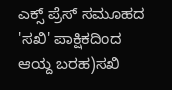ಎಕ್ಸ್ ಪ್ರೆಸ್ ಸಮೂಹದ 'ಸಖಿ' ಪಾಕ್ಷಿಕದಿಂದ ಆಯ್ದ ಬರಹ)ಸಖಿ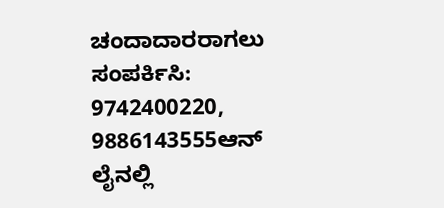ಚಂದಾದಾರರಾಗಲು ಸಂಪರ್ಕಿಸಿ: 9742400220, 9886143555ಆನ್ ಲೈನಲ್ಲಿ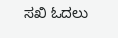ಸಖಿ ಓದಲು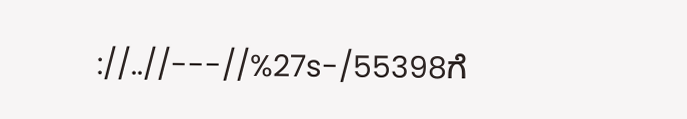://..//---//%27s-/55398ಗೆ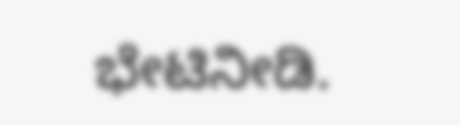ಭೇಟಿನೀಡಿ.